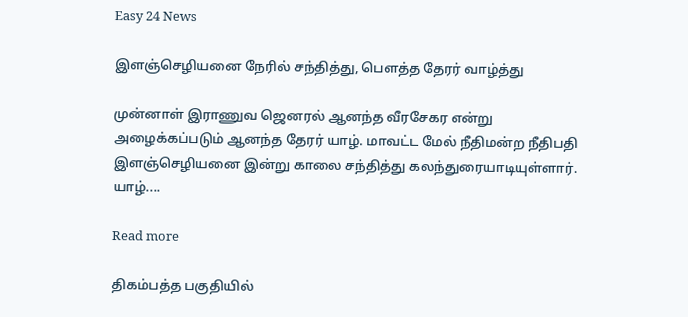Easy 24 News

இளஞ்செழியனை நேரில் சந்தித்து, பௌத்த தேரர் வாழ்த்து

முன்னாள் இராணுவ ஜெனரல் ஆனந்த வீரசேகர என்று அழைக்கப்படும் ஆனந்த தேரர் யாழ். மாவட்ட மேல் நீதிமன்ற நீதிபதி இளஞ்செழியனை இன்று காலை சந்தித்து கலந்துரையாடியுள்ளார். யாழ்....

Read more

திகம்பத்த பகுதியில்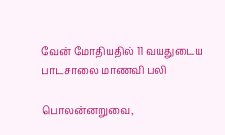வேன் மோதியதில் 11 வயதுடைய பாடசாலை மாணவி பலி

பொலன்னறுவை,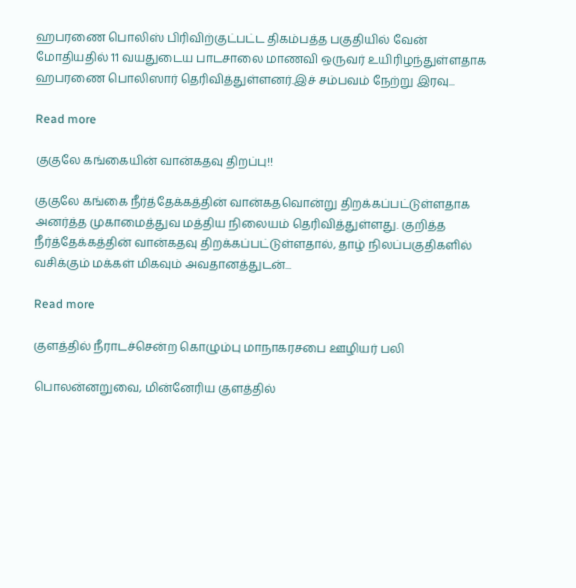ஹபரணை பொலிஸ் பிரிவிற்குட்பட்ட திகம்பத்த பகுதியில் வேன் மோதியதில் 11 வயதுடைய பாடசாலை மாணவி ஒருவர் உயிரிழந்துள்ளதாக ஹபரணை பொலிஸார் தெரிவித்துள்ளனர்.இச் சம்பவம் நேற்று இரவு...

Read more

குகுலே கங்கையின் வான்கதவு திறப்பு!!

குகுலே கங்கை நீர்த்தேக்கத்தின் வான்கதவொன்று திறக்கப்பட்டுள்ளதாக அனர்த்த முகாமைத்துவ மத்திய நிலையம் தெரிவித்துள்ளது. குறித்த நீர்த்தேக்கத்தின் வான்கதவு திறக்கப்பட்டுள்ளதால், தாழ் நிலப்பகுதிகளில் வசிக்கும் மக்கள் மிகவும் அவதானத்துடன்...

Read more

குளத்தில் நீராடச்சென்ற கொழும்பு மாநாகரசபை ஊழியர் பலி

பொலன்னறுவை, மின்னேரிய குளத்தில்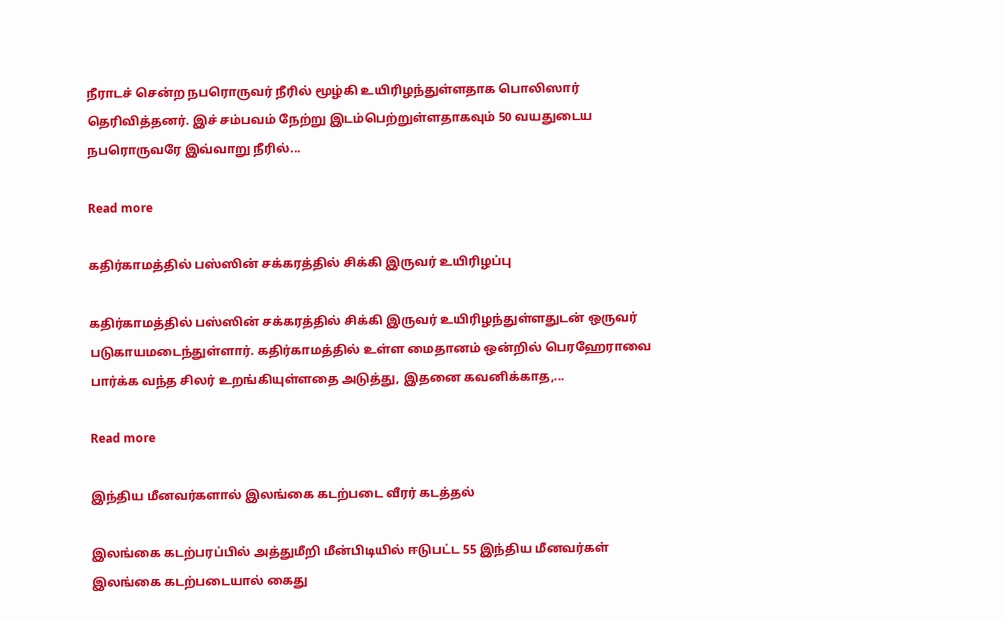நீராடச் சென்ற நபரொருவர் நீரில் மூழ்கி உயிரிழந்துள்ளதாக பொலிஸார் தெரிவித்தனர். இச் சம்பவம் நேற்று இடம்பெற்றுள்ளதாகவும் 50 வயதுடைய நபரொருவரே இவ்வாறு நீரில்...

Read more

கதிர்காமத்தில் பஸ்ஸின் சக்கரத்தில் சிக்கி இருவர் உயிரிழப்பு

கதிர்காமத்தில் பஸ்ஸின் சக்கரத்தில் சிக்கி இருவர் உயிரிழந்துள்ளதுடன் ஒருவர் படுகாயமடைந்துள்ளார். கதிர்காமத்தில் உள்ள மைதானம் ஒன்றில் பெரஹேராவை பார்க்க வந்த சிலர் உறங்கியுள்ளதை அடுத்து, இதனை கவனிக்காத,...

Read more

இந்திய மீனவர்களால் இலங்கை கடற்படை வீரர் கடத்தல்

இலங்கை கடற்பரப்பில் அத்துமீறி மீன்பிடியில் ஈடுபட்ட 55 இந்திய மீனவர்கள் இலங்கை கடற்படையால் கைது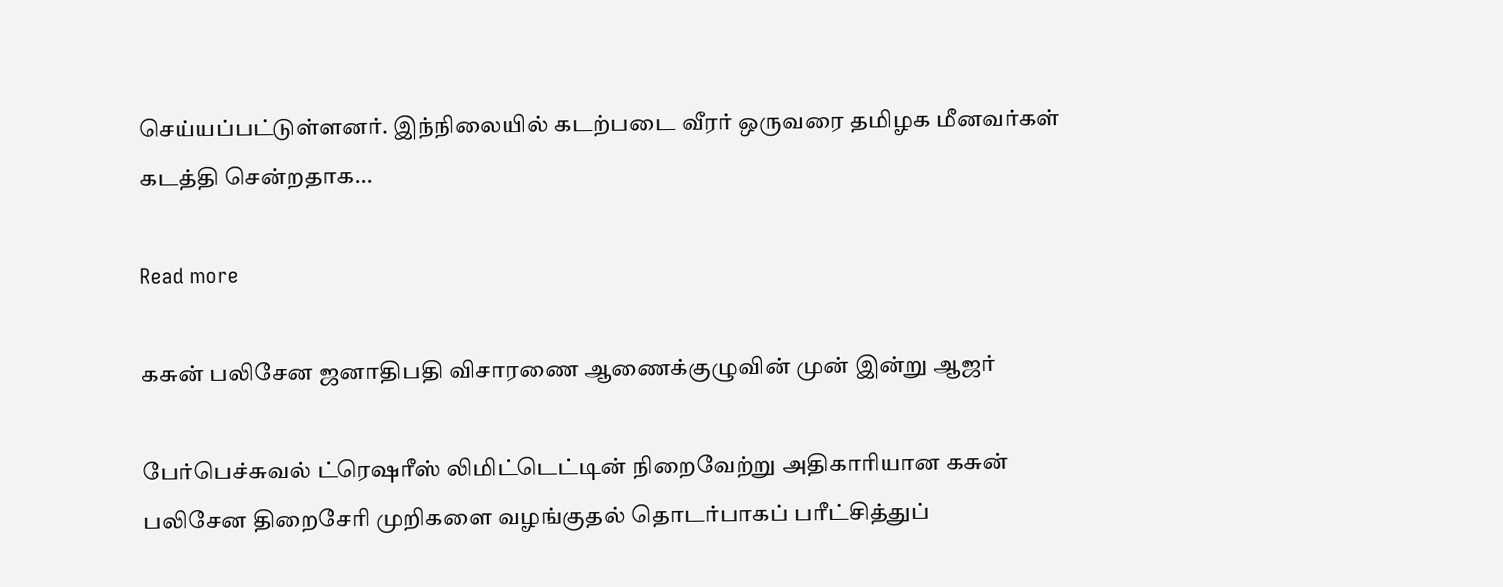செய்யப்பட்டுள்ளனர். இந்நிலையில் கடற்படை வீரர் ஒருவரை தமிழக மீனவர்கள் கடத்தி சென்றதாக...

Read more

கசுன் பலிசேன ஜனாதிபதி விசாரணை ஆணைக்குழுவின் முன் இன்று ஆஜர்

பேர்பெச்சுவல் ட்ரெஷரீஸ் லிமிட்டெட்டின் நிறைவேற்று அதிகாரியான கசுன் பலிசேன திறைசேரி முறிகளை வழங்குதல் தொடர்பாகப் பரீட்சித்துப்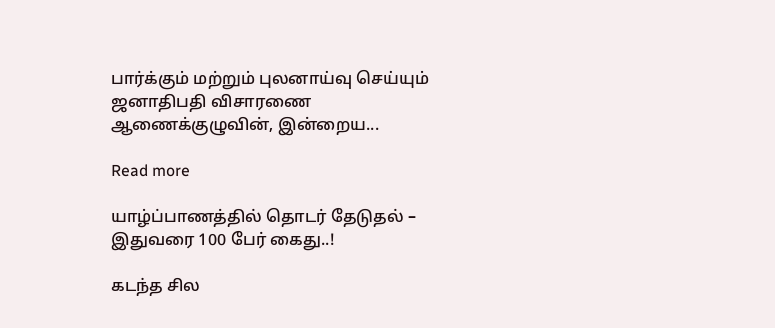பார்க்கும் மற்றும் புலனாய்வு செய்யும் ஜனாதிபதி விசாரணை ஆணைக்குழுவின், இன்றைய...

Read more

யாழ்ப்பாணத்தில் தொடர் தேடுதல் – இதுவரை 100 பேர் கைது..!

கடந்த சில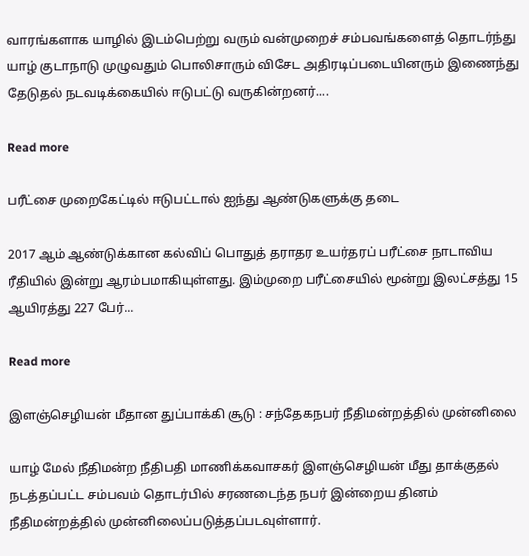வாரங்களாக யாழில் இடம்பெற்று வரும் வன்முறைச் சம்பவங்களைத் தொடர்ந்து யாழ் குடாநாடு முழுவதும் பொலிசாரும் விசேட அதிரடிப்படையினரும் இணைந்து தேடுதல் நடவடிக்கையில் ஈடுபட்டு வருகின்றனர்....

Read more

பரீட்சை முறைகேட்டில் ஈடுபட்டால் ஐந்து ஆண்டுகளுக்கு தடை

2017 ஆம் ஆண்டுக்கான கல்விப் பொதுத் தராதர உயர்தரப் பரீட்சை நாடாவிய ரீதியில் இன்று ஆரம்பமாகியுள்ளது. இம்முறை பரீட்சையில் மூன்று இலட்சத்து 15 ஆயிரத்து 227 பேர்...

Read more

இளஞ்செழியன் மீதான துப்பாக்கி சூடு : சந்தேகநபர் நீதிமன்றத்தில் முன்னிலை

யாழ் மேல் நீதிமன்ற நீதிபதி மாணிக்கவாசகர் இளஞ்செழியன் மீது தாக்குதல் நடத்தப்பட்ட சம்பவம் தொடர்பில் சரணடைந்த நபர் இன்றைய தினம் நீதிமன்றத்தில் முன்னிலைப்படுத்தப்படவுள்ளார்.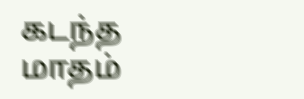கடந்த மாதம்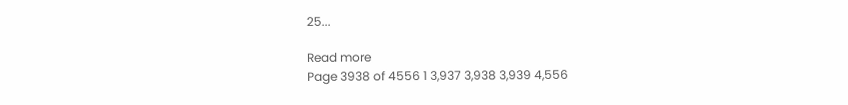25...

Read more
Page 3938 of 4556 1 3,937 3,938 3,939 4,556